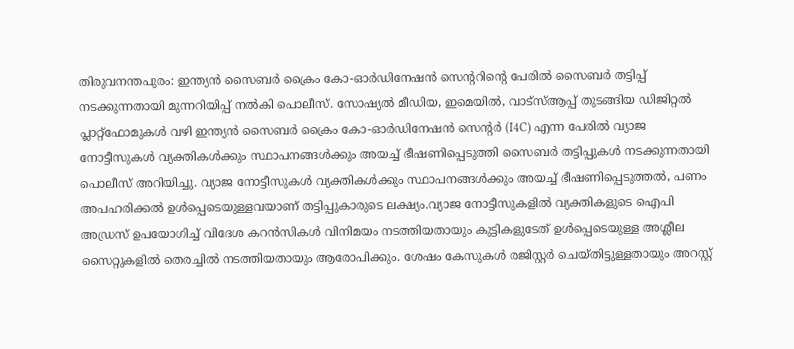തിരുവനന്തപുരം: ഇന്ത്യൻ സൈബർ ക്രൈം കോ-ഓർഡിനേഷൻ സെന്ററിന്റെ പേരിൽ സൈബർ തട്ടിപ്പ് നടക്കുന്നതായി മുന്നറിയിപ്പ് നൽകി പൊലീസ്. സോഷ്യൽ മീഡിയ, ഇമെയിൽ, വാട്സ്ആപ്പ് തുടങ്ങിയ ഡിജിറ്റൽ പ്ലാറ്റ്ഫോമുകൾ വഴി ഇന്ത്യൻ സൈബർ ക്രൈം കോ-ഓർഡിനേഷൻ സെന്റർ (I4C) എന്ന പേരിൽ വ്യാജ നോട്ടീസുകൾ വ്യക്തികൾക്കും സ്ഥാപനങ്ങൾക്കും അയച്ച് ഭീഷണിപ്പെടുത്തി സൈബർ തട്ടിപ്പുകൾ നടക്കുന്നതായി പൊലീസ് അറിയിച്ചു. വ്യാജ നോട്ടീസുകൾ വ്യക്തികൾക്കും സ്ഥാപനങ്ങൾക്കും അയച്ച് ഭീഷണിപ്പെടുത്തൽ, പണം അപഹരിക്കൽ ഉൾപ്പെടെയുള്ളവയാണ് തട്ടിപ്പുകാരുടെ ലക്ഷ്യം.വ്യാജ നോട്ടീസുകളിൽ വ്യക്തികളുടെ ഐപി അഡ്രസ് ഉപയോഗിച്ച് വിദേശ കറൻസികൾ വിനിമയം നടത്തിയതായും കുട്ടികളുടേത് ഉൾപ്പെടെയുള്ള അശ്ലീല സൈറ്റുകളിൽ തെരച്ചിൽ നടത്തിയതായും ആരോപിക്കും. ശേഷം കേസുകൾ രജിസ്റ്റർ ചെയ്തിട്ടുള്ളതായും അറസ്റ്റ്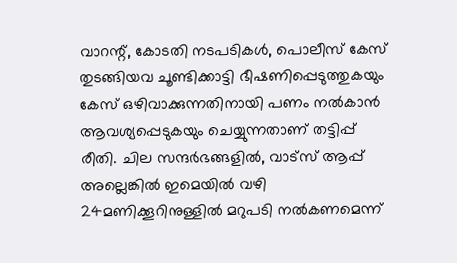വാറന്റ്, കോടതി നടപടികൾ, പൊലീസ് കേസ് തുടങ്ങിയവ ചൂണ്ടിക്കാട്ടി ഭീഷണിപ്പെടുത്തുകയും കേസ് ഒഴിവാക്കുന്നതിനായി പണം നൽകാൻ ആവശ്യപ്പെടുകയും ചെയ്യുന്നതാണ് തട്ടിപ്പ് രീതി. ചില സന്ദർഭങ്ങളിൽ, വാട്സ് ആപ്പ് അല്ലെങ്കിൽ ഇമെയിൽ വഴി 24മണിക്കൂറിനുള്ളിൽ മറുപടി നൽകണമെന്ന്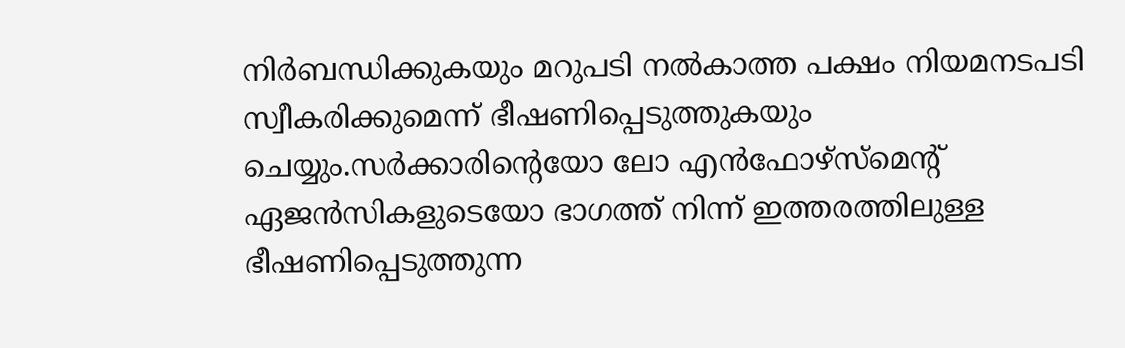നിർബന്ധിക്കുകയും മറുപടി നൽകാത്ത പക്ഷം നിയമനടപടി സ്വീകരിക്കുമെന്ന് ഭീഷണിപ്പെടുത്തുകയും ചെയ്യും.സർക്കാരിന്റെയോ ലോ എൻഫോഴ്സ്മെന്റ് ഏജൻസികളുടെയോ ഭാഗത്ത് നിന്ന് ഇത്തരത്തിലുള്ള ഭീഷണിപ്പെടുത്തുന്ന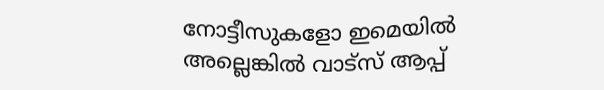നോട്ടീസുകളോ ഇമെയിൽ അല്ലെങ്കിൽ വാട്സ് ആപ്പ്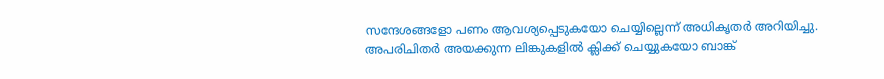സന്ദേശങ്ങളോ പണം ആവശ്യപ്പെടുകയോ ചെയ്യില്ലെന്ന് അധികൃതർ അറിയിച്ചു. അപരിചിതർ അയക്കുന്ന ലിങ്കുകളിൽ ക്ലിക്ക് ചെയ്യുകയോ ബാങ്ക്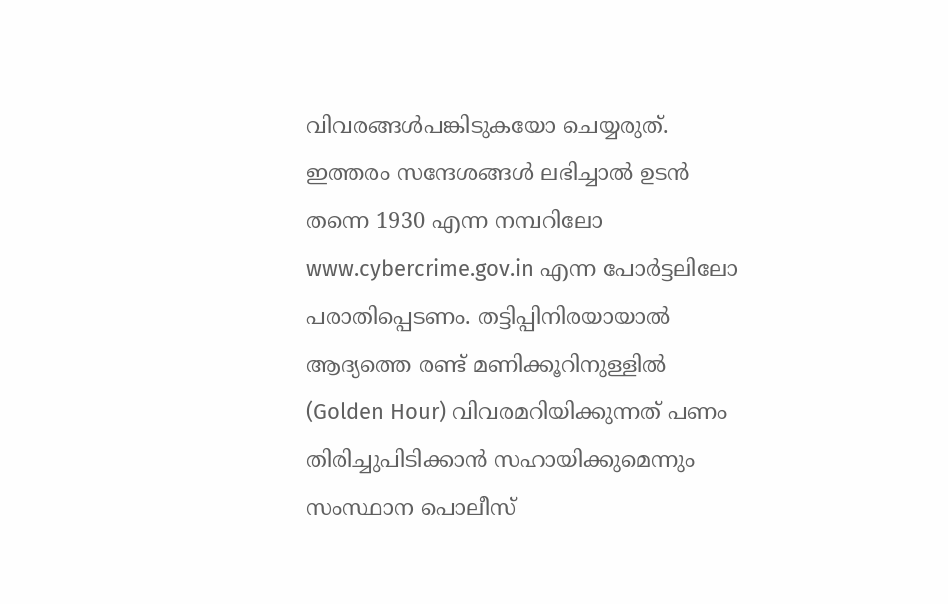വിവരങ്ങൾപങ്കിടുകയോ ചെയ്യരുത്. ഇത്തരം സന്ദേശങ്ങൾ ലഭിച്ചാൽ ഉടൻ തന്നെ 1930 എന്ന നമ്പറിലോ www.cybercrime.gov.in എന്ന പോർട്ടലിലോ പരാതിപ്പെടണം. തട്ടിപ്പിനിരയായാൽ ആദ്യത്തെ രണ്ട് മണിക്കൂറിനുള്ളിൽ (Golden Hour) വിവരമറിയിക്കുന്നത് പണം തിരിച്ചുപിടിക്കാൻ സഹായിക്കുമെന്നും സംസ്ഥാന പൊലീസ്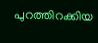പുറത്തിറക്കിയ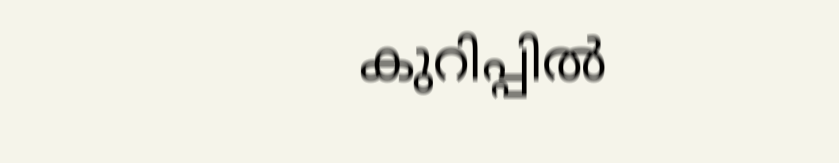കുറിപ്പിൽ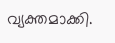വ്യക്തമാക്കി.